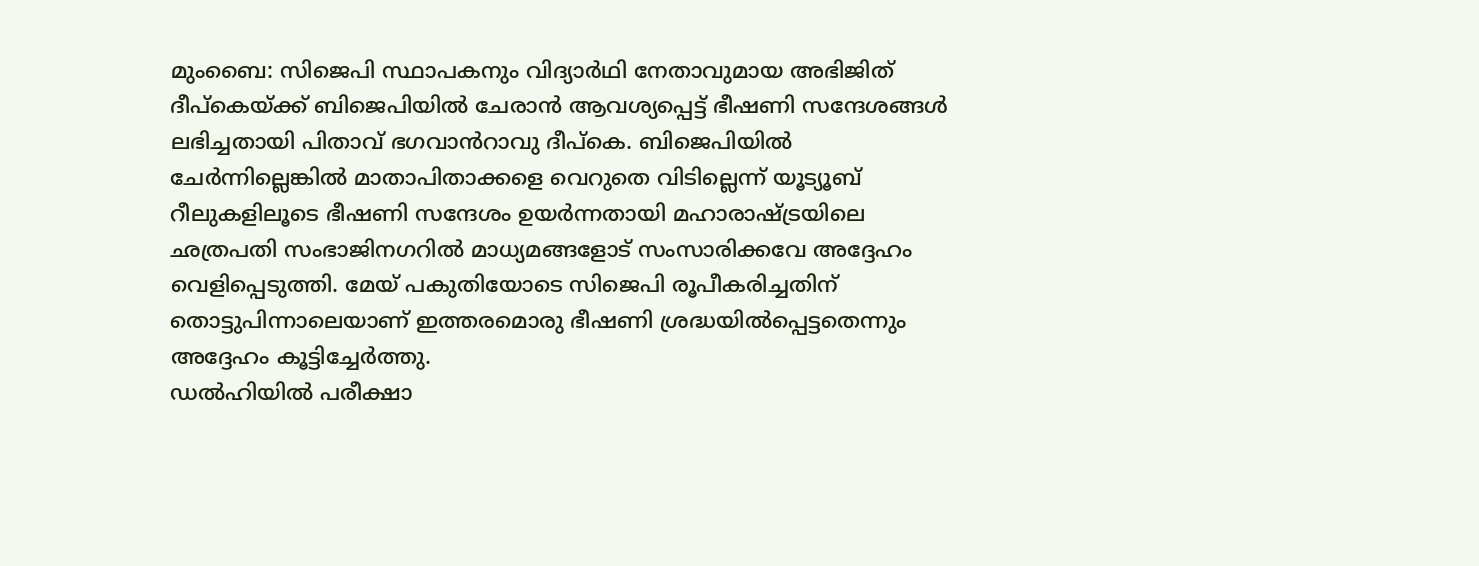മുംബൈ: സിജെപി സ്ഥാപകനും വിദ്യാർഥി നേതാവുമായ അഭിജിത് ദീപ്കെയ്ക്ക് ബിജെപിയിൽ ചേരാൻ ആവശ്യപ്പെട്ട് ഭീഷണി സന്ദേശങ്ങൾ ലഭിച്ചതായി പിതാവ് ഭഗവാൻറാവു ദീപ്കെ. ബിജെപിയിൽ ചേർന്നില്ലെങ്കിൽ മാതാപിതാക്കളെ വെറുതെ വിടില്ലെന്ന് യൂട്യൂബ് റീലുകളിലൂടെ ഭീഷണി സന്ദേശം ഉയർന്നതായി മഹാരാഷ്ട്രയിലെ ഛത്രപതി സംഭാജിനഗറിൽ മാധ്യമങ്ങളോട് സംസാരിക്കവേ അദ്ദേഹം വെളിപ്പെടുത്തി. മേയ് പകുതിയോടെ സിജെപി രൂപീകരിച്ചതിന് തൊട്ടുപിന്നാലെയാണ് ഇത്തരമൊരു ഭീഷണി ശ്രദ്ധയിൽപ്പെട്ടതെന്നും അദ്ദേഹം കൂട്ടിച്ചേർത്തു.
ഡൽഹിയിൽ പരീക്ഷാ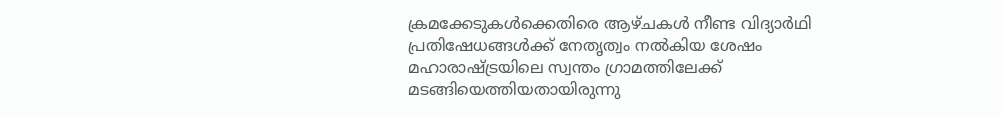ക്രമക്കേടുകൾക്കെതിരെ ആഴ്ചകൾ നീണ്ട വിദ്യാർഥി പ്രതിഷേധങ്ങൾക്ക് നേതൃത്വം നൽകിയ ശേഷം മഹാരാഷ്ട്രയിലെ സ്വന്തം ഗ്രാമത്തിലേക്ക് മടങ്ങിയെത്തിയതായിരുന്നു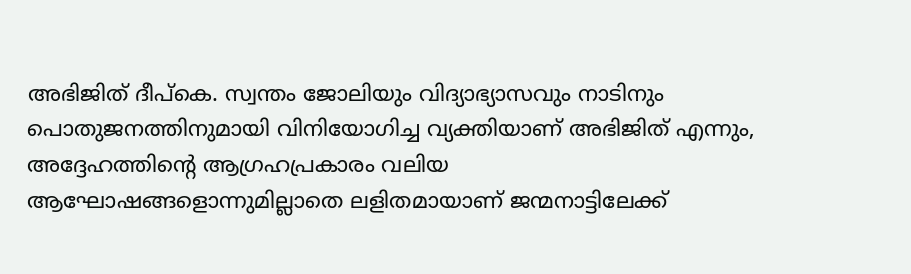അഭിജിത് ദീപ്കെ. സ്വന്തം ജോലിയും വിദ്യാഭ്യാസവും നാടിനും പൊതുജനത്തിനുമായി വിനിയോഗിച്ച വ്യക്തിയാണ് അഭിജിത് എന്നും, അദ്ദേഹത്തിന്റെ ആഗ്രഹപ്രകാരം വലിയ ആഘോഷങ്ങളൊന്നുമില്ലാതെ ലളിതമായാണ് ജന്മനാട്ടിലേക്ക്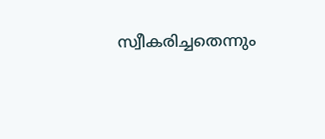സ്വീകരിച്ചതെന്നും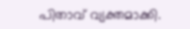പിതാവ് വ്യക്തമാക്കി.